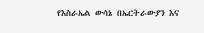የእስራኤል ውሳኔ በኤርትራውያን እና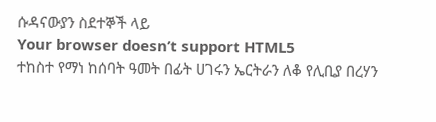ሱዳናውያን ስደተኞች ላይ
Your browser doesn’t support HTML5
ተከስተ የማነ ከሰባት ዓመት በፊት ሀገሩን ኤርትራን ለቆ የሊቢያ በረሃን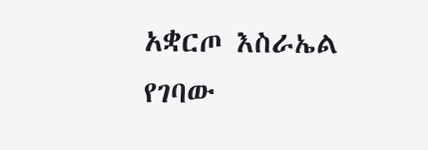አቋርጦ እስራኤል የገባው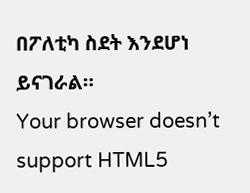በፖለቲካ ስደት እንደሆነ ይናገራል።
Your browser doesn’t support HTML5